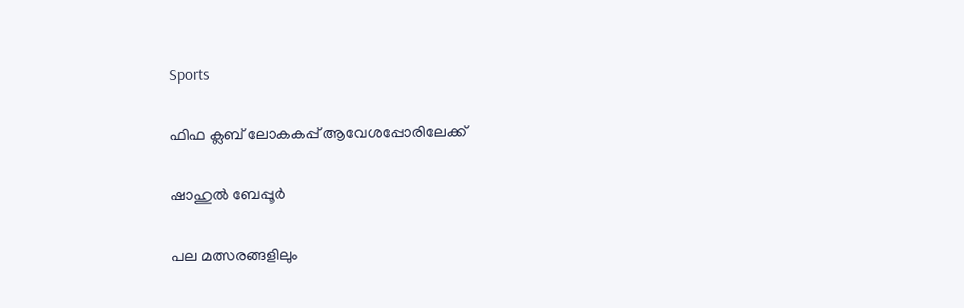Sports

ഫിഫ ക്ലബ്‌ ലോകകപ്പ് ആവേശപ്പോരിലേക്ക്

ഷാഹുൽ ബേപ്പൂർ

പല മത്സരങ്ങളിലും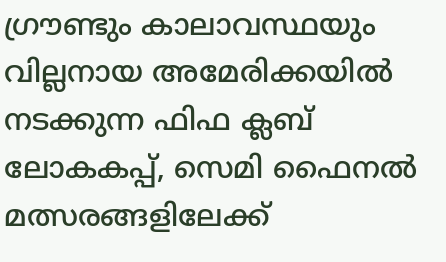ഗ്രൗണ്ടും കാലാവസ്ഥയും വില്ലനായ അമേരിക്കയിൽ നടക്കുന്ന ഫിഫ ക്ലബ്‌ ലോകകപ്പ്, സെമി ഫൈനൽ മത്സരങ്ങളിലേക്ക്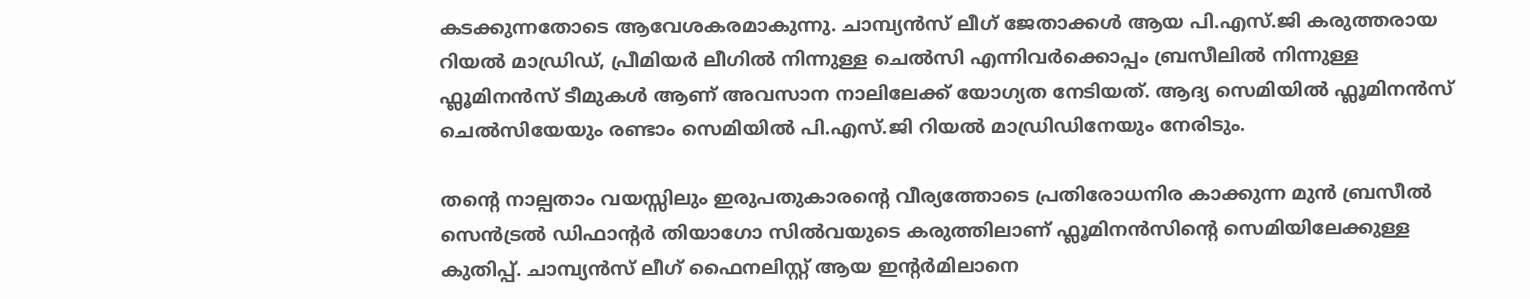കടക്കുന്നതോടെ ആവേശകരമാകുന്നു. ചാമ്പ്യൻസ് ലീഗ് ജേതാക്കൾ ആയ പി.എസ്.ജി കരുത്തരായ റിയൽ മാഡ്രിഡ്‌, പ്രീമിയർ ലീഗിൽ നിന്നുള്ള ചെൽസി എന്നിവർക്കൊപ്പം ബ്രസീലിൽ നിന്നുള്ള ഫ്ലൂമിനൻസ് ടീമുകൾ ആണ് അവസാന നാലിലേക്ക് യോഗ്യത നേടിയത്. ആദ്യ സെമിയിൽ ഫ്ലൂമിനൻസ് ചെൽസിയേയും രണ്ടാം സെമിയിൽ പി.എസ്.ജി റിയൽ മാഡ്രിഡിനേയും നേരിടും.

തന്റെ നാല്പതാം വയസ്സിലും ഇരുപതുകാരന്റെ വീര്യത്തോടെ പ്രതിരോധനിര കാക്കുന്ന മുൻ ബ്രസീൽ സെൻട്രൽ ഡിഫാന്റർ തിയാഗോ സിൽവയുടെ കരുത്തിലാണ് ഫ്ലൂമിനൻസിന്റെ സെമിയിലേക്കുള്ള കുതിപ്പ്. ചാമ്പ്യൻസ് ലീഗ് ഫൈനലിസ്റ്റ് ആയ ഇന്റർമിലാനെ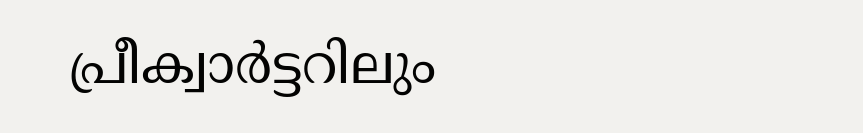പ്രീക്വാർട്ടറിലും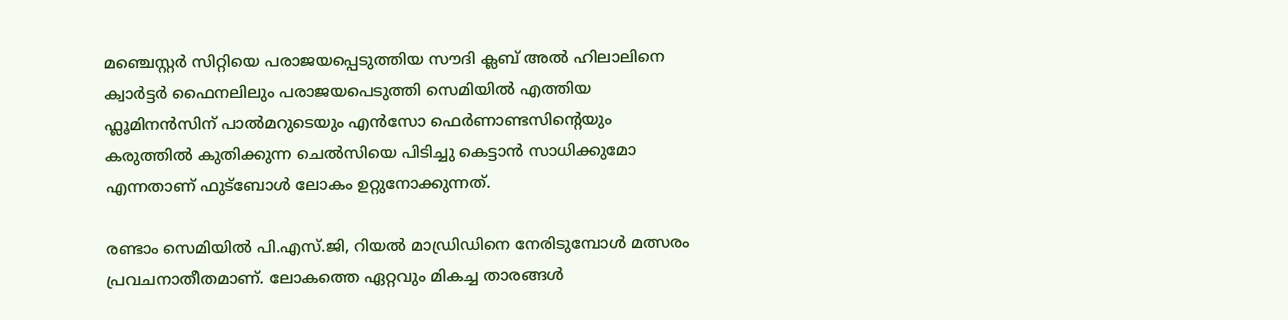മഞ്ചെസ്റ്റർ സിറ്റിയെ പരാജയപ്പെടുത്തിയ സൗദി ക്ലബ്‌ അൽ ഹിലാലിനെ ക്വാർട്ടർ ഫൈനലിലും പരാജയപെടുത്തി സെമിയിൽ എത്തിയ ഫ്ലൂമിനൻസിന് പാൽമറുടെയും എൻസോ ഫെർണാണ്ടസിന്റെയും കരുത്തിൽ കുതിക്കുന്ന ചെൽസിയെ പിടിച്ചു കെട്ടാൻ സാധിക്കുമോ എന്നതാണ് ഫുട്ബോൾ ലോകം ഉറ്റുനോക്കുന്നത്.

രണ്ടാം സെമിയിൽ പി.എസ്.ജി, റിയൽ മാഡ്രിഡിനെ നേരിടുമ്പോൾ മത്സരം പ്രവചനാതീതമാണ്. ലോകത്തെ ഏറ്റവും മികച്ച താരങ്ങൾ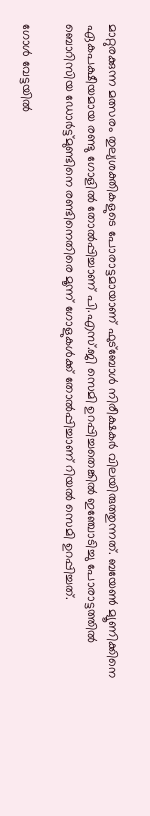മാറ്റുരക്കുന്ന മത്സരം തുല്യശക്തികളുടെ പോരാട്ടമായാണ് ഫുട്ബോൾ നിരീക്ഷകർ വിലയിരുത്തുന്നത്. ബയേൺ മ്യൂണിക്കിനെ ഏകപക്ഷീയമായ രണ്ടു ഗോളിൽ തോൽപ്പിച്ചാണ് പി.എസ്.ജി സെമി ഉറപ്പിച്ചതെങ്കിൽ ഇഞ്ചോടിച്ചു പോരാട്ടത്തിൽ ബൊറിസിയ ഡോർട്ട്മുണ്ടിനെ രണ്ടിനെതിരെ മൂന്ന് ഗോളുകൾക്ക് തോൽപ്പിച്ചാണ് റിയൽ സെമി ഉറപ്പിച്ചത്.

ഗോൾ വേട്ടയിൽ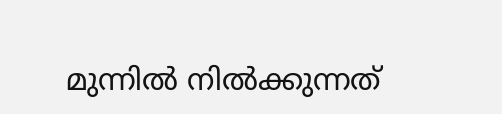മുന്നിൽ നിൽക്കുന്നത്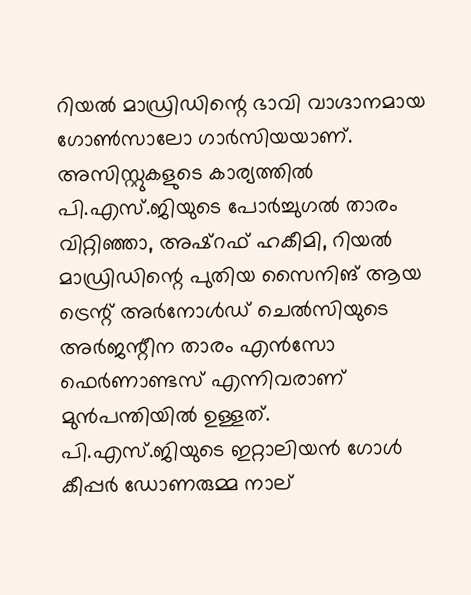റിയൽ മാഡ്രിഡിന്റെ ഭാവി വാഗ്ദാനമായ ഗോൺസാലോ ഗാർസിയയാണ്. അസിസ്റ്റുകളുടെ കാര്യത്തിൽ പി.എസ്.ജിയുടെ പോർച്ചുഗൽ താരം വിറ്റിഞ്ഞാ, അഷ്‌റഫ്‌ ഹകീമി, റിയൽ മാഡ്രിഡിന്റെ പുതിയ സൈനിങ് ആയ ട്രെന്റ് അർനോൾഡ് ചെൽസിയുടെ അർജന്റീന താരം എൻസോ ഫെർണാണ്ടസ് എന്നിവരാണ് മുൻപന്തിയിൽ ഉള്ളത്. പി.എസ്.ജിയുടെ ഇറ്റാലിയൻ ഗോൾ കീപ്പർ ഡോണരുമ്മ നാല്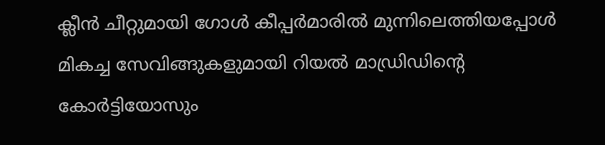ക്ലീൻ ചീറ്റുമായി ഗോൾ കീപ്പർമാരിൽ മുന്നിലെത്തിയപ്പോൾ മികച്ച സേവിങ്ങുകളുമായി റിയൽ മാഡ്രിഡിന്റെ കോർട്ടിയോസും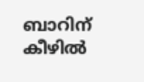ബാറിന് കീഴിൽ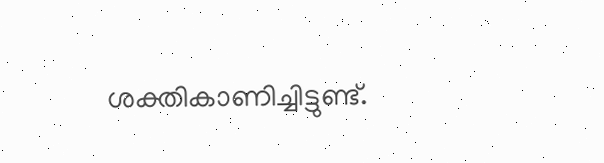ശക്തികാണിച്ചിട്ടുണ്ട്.